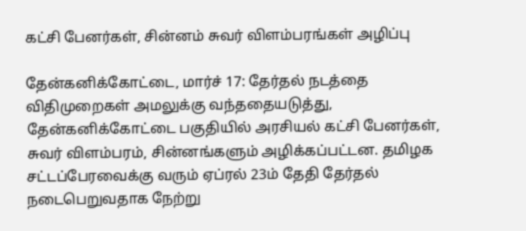கட்சி பேனர்கள், சின்னம் சுவர் விளம்பரங்கள் அழிப்பு

தேன்கனிக்கோட்டை, மார்ச் 17: தேர்தல் நடத்தை விதிமுறைகள் அமலுக்கு வந்ததையடுத்து, தேன்கனிக்கோட்டை பகுதியில் அரசியல் கட்சி பேனர்கள், சுவர் விளம்பரம், சின்னங்களும் அழிக்கப்பட்டன. தமிழக சட்டப்பேரவைக்கு வரும் ஏப்ரல் 23ம் தேதி தேர்தல் நடைபெறுவதாக நேற்று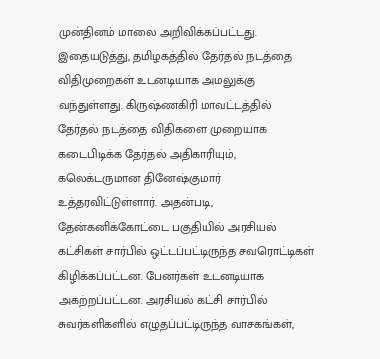முன்தினம் மாலை அறிவிக்கப்பட்டது. இதையடுத்து, தமிழகத்தில் தேர்தல் நடத்தை விதிமுறைகள் உடனடியாக அமலுக்கு வந்துள்ளது. கிருஷ்ணகிரி மாவட்டத்தில் தேர்தல் நடத்தை விதிகளை முறையாக கடைபிடிக்க தேர்தல் அதிகாரியும், கலெக்டருமான தினேஷ்குமார் உத்தரவிட்டுள்ளார். அதன்படி, தேன்கனிக்கோட்டை பகுதியில் அரசியல் கட்சிகள் சார்பில் ஒட்டப்பட்டிருந்த சவரொட்டிகள் கிழிக்கப்பட்டன. பேனர்கள் உடனடியாக அகற்றப்பட்டன. அரசியல் கட்சி சார்பில் சுவர்களிகளில் எழுதப்பட்டிருந்த வாசகங்கள்,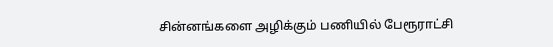சின்னங்களை அழிக்கும் பணியில் பேரூராட்சி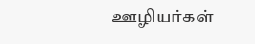ஊழியர்கள்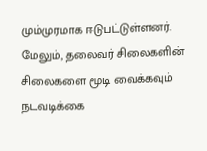மும்முரமாக ஈடுபட்டுள்ளனர். மேலும், தலைவர் சிலைகளின் சிலைகளை மூடி வைக்கவும் நடவடிக்கை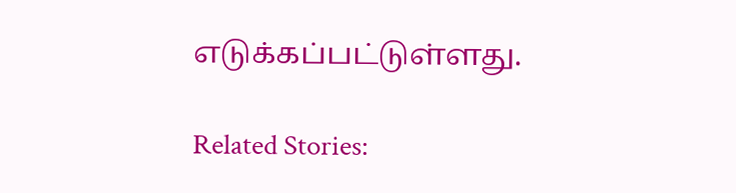எடுக்கப்பட்டுள்ளது.

Related Stories: